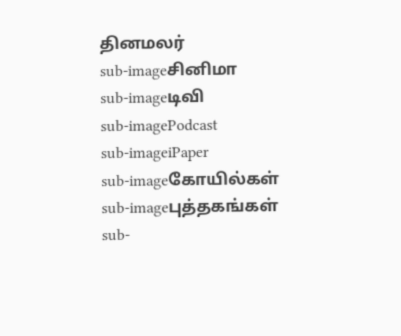தினமலர்
sub-imageசினிமா
sub-imageடிவி
sub-imagePodcast
sub-imageiPaper
sub-imageகோயில்கள்
sub-imageபுத்தகங்கள்
sub-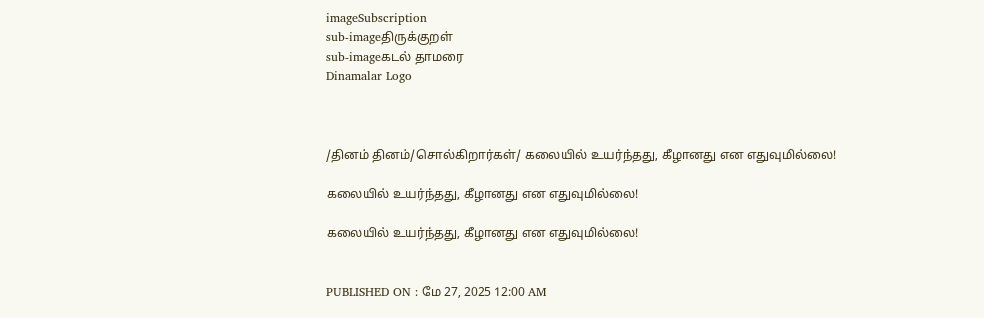imageSubscription
sub-imageதிருக்குறள்
sub-imageகடல் தாமரை
Dinamalar Logo



/தினம் தினம்/சொல்கிறார்கள்/ கலையில் உயர்ந்தது, கீழானது என எதுவுமில்லை!

கலையில் உயர்ந்தது, கீழானது என எதுவுமில்லை!

கலையில் உயர்ந்தது, கீழானது என எதுவுமில்லை!


PUBLISHED ON : மே 27, 2025 12:00 AM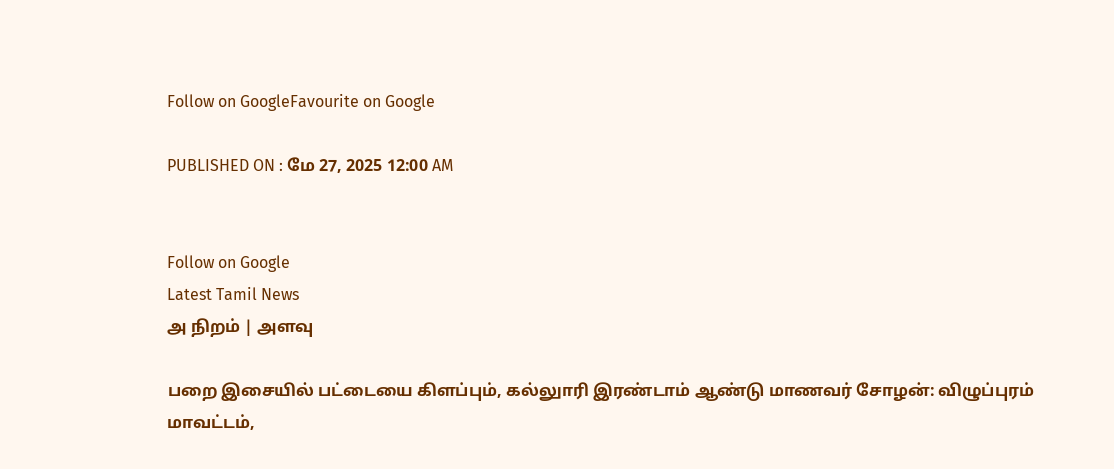Follow on GoogleFavourite on Google

PUBLISHED ON : மே 27, 2025 12:00 AM


Follow on Google
Latest Tamil News
அ நிறம் | அளவு

பறை இசையில் பட்டையை கிளப்பும், கல்லுாரி இரண்டாம் ஆண்டு மாணவர் சோழன்: விழுப்புரம் மாவட்டம்,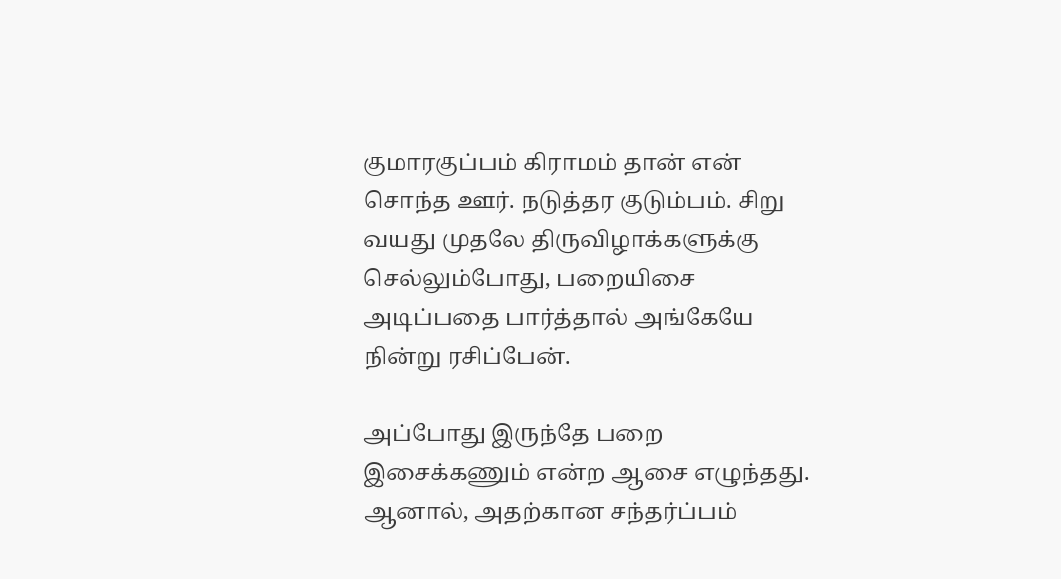குமாரகுப்பம் கிராமம் தான் என் சொந்த ஊர். நடுத்தர குடும்பம். சிறு வயது முதலே திருவிழாக்களுக்கு செல்லும்போது, பறையிசை அடிப்பதை பார்த்தால் அங்கேயே நின்று ரசிப்பேன்.

அப்போது இருந்தே பறை இசைக்கணும் என்ற ஆசை எழுந்தது. ஆனால், அதற்கான சந்தர்ப்பம்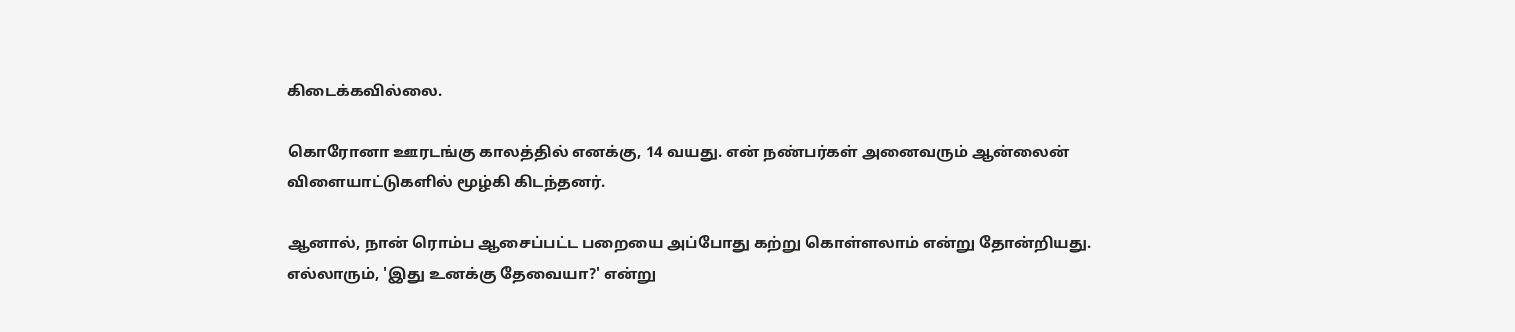கிடைக்கவில்லை.

கொரோனா ஊரடங்கு காலத்தில் எனக்கு, 14 வயது. என் நண்பர்கள் அனைவரும் ஆன்லைன் விளையாட்டுகளில் மூழ்கி கிடந்தனர்.

ஆனால், நான் ரொம்ப ஆசைப்பட்ட பறையை அப்போது கற்று கொள்ளலாம் என்று தோன்றியது. எல்லாரும், 'இது உனக்கு தேவையா?' என்று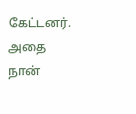கேட்டனர். அதை நான்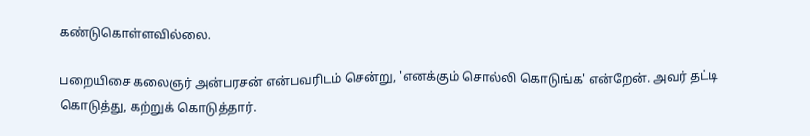கண்டுகொள்ளவில்லை.

பறையிசை கலைஞர் அன்பரசன் என்பவரிடம் சென்று, 'எனக்கும் சொல்லி கொடுங்க' என்றேன். அவர் தட்டி கொடுத்து, கற்றுக் கொடுத்தார்.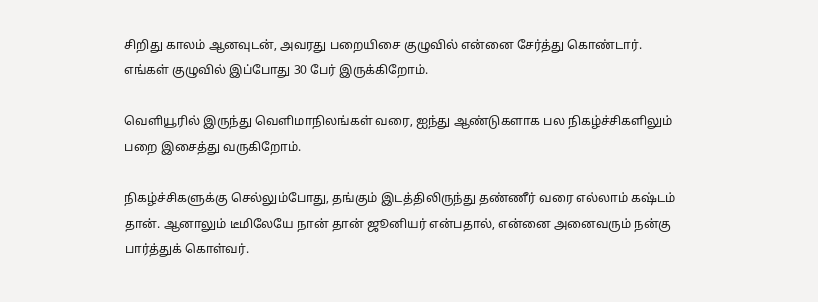சிறிது காலம் ஆனவுடன், அவரது பறையிசை குழுவில் என்னை சேர்த்து கொண்டார். எங்கள் குழுவில் இப்போது 30 பேர் இருக்கிறோம்.

வெளியூரில் இருந்து வெளிமாநிலங்கள் வரை, ஐந்து ஆண்டுகளாக பல நிகழ்ச்சிகளிலும் பறை இசைத்து வருகிறோம்.

நிகழ்ச்சிகளுக்கு செல்லும்போது, தங்கும் இடத்திலிருந்து தண்ணீர் வரை எல்லாம் கஷ்டம் தான். ஆனாலும் டீமிலேயே நான் தான் ஜூனியர் என்பதால், என்னை அனைவரும் நன்கு பார்த்துக் கொள்வர்.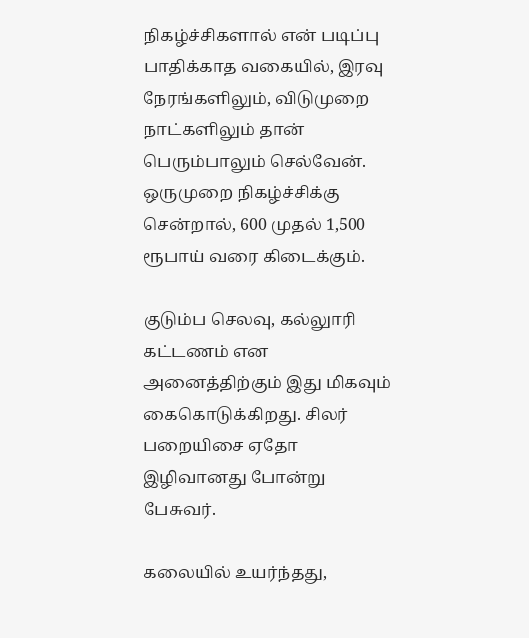நிகழ்ச்சிகளால் என் படிப்பு பாதிக்காத வகையில், இரவு நேரங்களிலும், விடுமுறை நாட்களிலும் தான் பெரும்பாலும் செல்வேன். ஒருமுறை நிகழ்ச்சிக்கு சென்றால், 600 முதல் 1,500 ரூபாய் வரை கிடைக்கும்.

குடும்ப செலவு, கல்லுாரி கட்டணம் என அனைத்திற்கும் இது மிகவும் கைகொடுக்கிறது. சிலர் பறையிசை ஏதோ இழிவானது போன்று பேசுவர்.

கலையில் உயர்ந்தது,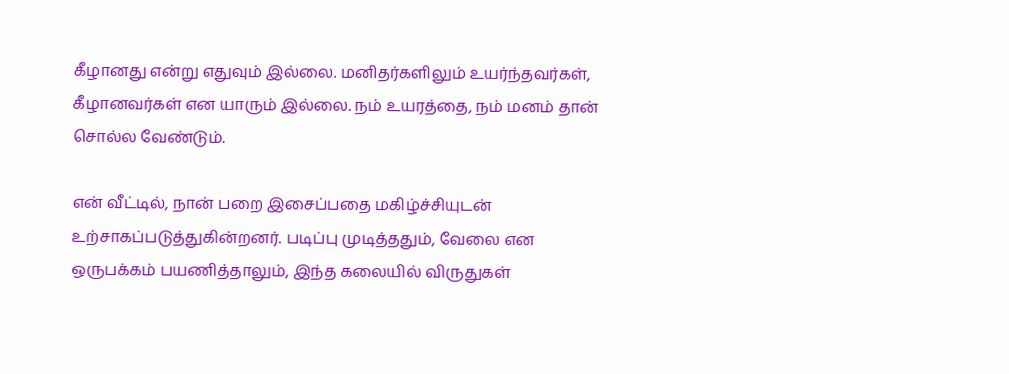கீழானது என்று எதுவும் இல்லை. மனிதர்களிலும் உயர்ந்தவர்கள், கீழானவர்கள் என யாரும் இல்லை. நம் உயரத்தை, நம் மனம் தான் சொல்ல வேண்டும்.

என் வீட்டில், நான் பறை இசைப்பதை மகிழ்ச்சியுடன் உற்சாகப்படுத்துகின்றனர். படிப்பு முடித்ததும், வேலை என ஒருபக்கம் பயணித்தாலும், இந்த கலையில் விருதுகள்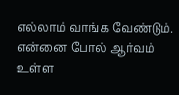எல்லாம் வாங்க வேண்டும். என்னை போல் ஆர்வம் உள்ள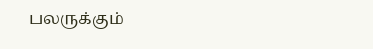பலருக்கும்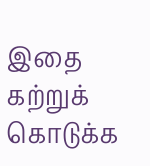இதை கற்றுக் கொடுக்க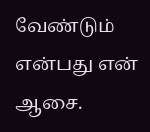வேண்டும் என்பது என் ஆசை.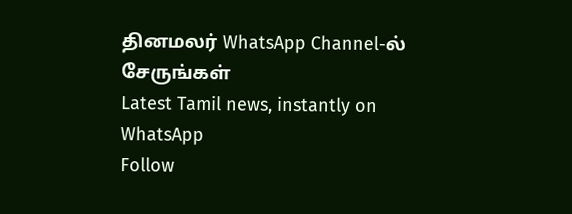தினமலர் WhatsApp Channel-ல் சேருங்கள்
Latest Tamil news, instantly on WhatsApp
Follow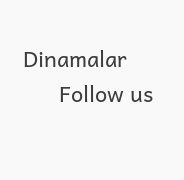Dinamalar
      Follow us